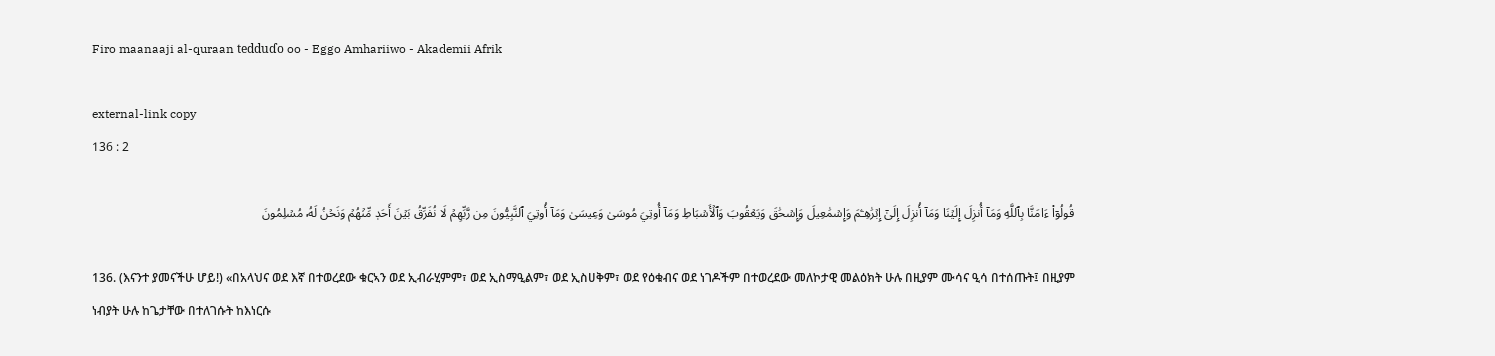Firo maanaaji al-quraan tedduɗo oo - Eggo Amhariiwo - Akademii Afrik

external-link copy
136 : 2

قُولُوٓاْ ءَامَنَّا بِٱللَّهِ وَمَآ أُنزِلَ إِلَيۡنَا وَمَآ أُنزِلَ إِلَىٰٓ إِبۡرَٰهِـۧمَ وَإِسۡمَٰعِيلَ وَإِسۡحَٰقَ وَيَعۡقُوبَ وَٱلۡأَسۡبَاطِ وَمَآ أُوتِيَ مُوسَىٰ وَعِيسَىٰ وَمَآ أُوتِيَ ٱلنَّبِيُّونَ مِن رَّبِّهِمۡ لَا نُفَرِّقُ بَيۡنَ أَحَدٖ مِّنۡهُمۡ وَنَحۡنُ لَهُۥ مُسۡلِمُونَ

136. (እናንተ ያመናችሁ ሆይ!) «በአላህና ወደ እኛ በተወረደው ቁርኣን ወደ ኢብራሂምም፣ ወደ ኢስማዒልም፣ ወደ ኢስሀቅም፣ ወደ የዕቁብና ወደ ነገዶችም በተወረደው መለኮታዊ መልዕክት ሁሉ በዚያም ሙሳና ዒሳ በተሰጡት፤ በዚያም ነብያት ሁሉ ከጌታቸው በተለገሱት ከእነርሱ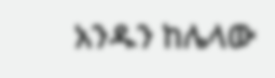አንዱን ከሌላው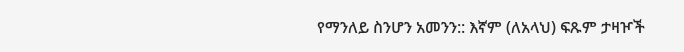የማንለይ ስንሆን አመንን:: እኛም (ለአላህ) ፍጹም ታዛዦች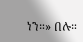ነን።» በሉ።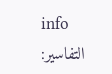info
التفاسير: